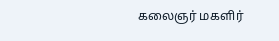கலைஞர் மகளிர்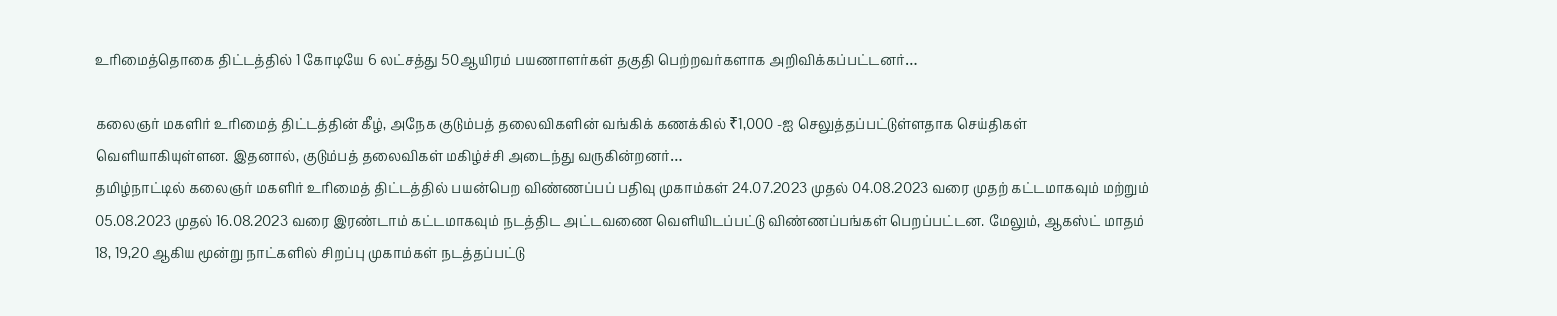உரிமைத்தொகை திட்டத்தில் 1 கோடியே 6 லட்சத்து 50ஆயிரம் பயணாளர்கள் தகுதி பெற்றவர்களாக அறிவிக்கப்பட்டனர்…

கலைஞர் மகளிர் உரிமைத் திட்டத்தின் கீழ், அநேக குடும்பத் தலைவிகளின் வங்கிக் கணக்கில் ₹1,000 -ஐ செலுத்தப்பட்டுள்ளதாக செய்திகள் வெளியாகியுள்ளன. இதனால், குடும்பத் தலைவிகள் மகிழ்ச்சி அடைந்து வருகின்றனர்…
தமிழ்நாட்டில் கலைஞர் மகளிர் உரிமைத் திட்டத்தில் பயன்பெற விண்ணப்பப் பதிவு முகாம்கள் 24.07.2023 முதல் 04.08.2023 வரை முதற் கட்டமாகவும் மற்றும் 05.08.2023 முதல் 16.08.2023 வரை இரண்டாம் கட்டமாகவும் நடத்திட அட்டவணை வெளியிடப்பட்டு விண்ணப்பங்கள் பெறப்பட்டன. மேலும், ஆகஸ்ட் மாதம் 18, 19,20 ஆகிய மூன்று நாட்களில் சிறப்பு முகாம்கள் நடத்தப்பட்டு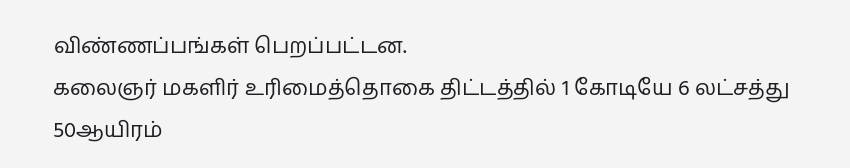விண்ணப்பங்கள் பெறப்பட்டன.
கலைஞர் மகளிர் உரிமைத்தொகை திட்டத்தில் 1 கோடியே 6 லட்சத்து 50ஆயிரம்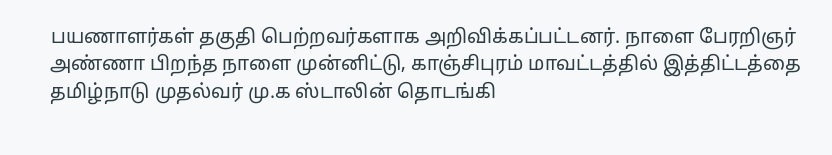பயணாளர்கள் தகுதி பெற்றவர்களாக அறிவிக்கப்பட்டனர். நாளை பேரறிஞர் அண்ணா பிறந்த நாளை முன்னிட்டு, காஞ்சிபுரம் மாவட்டத்தில் இத்திட்டத்தை தமிழ்நாடு முதல்வர் மு.க ஸ்டாலின் தொடங்கி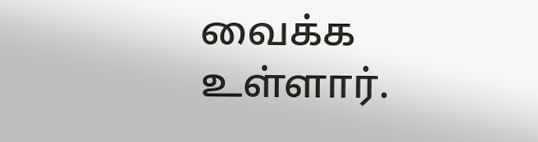வைக்க உள்ளார்.